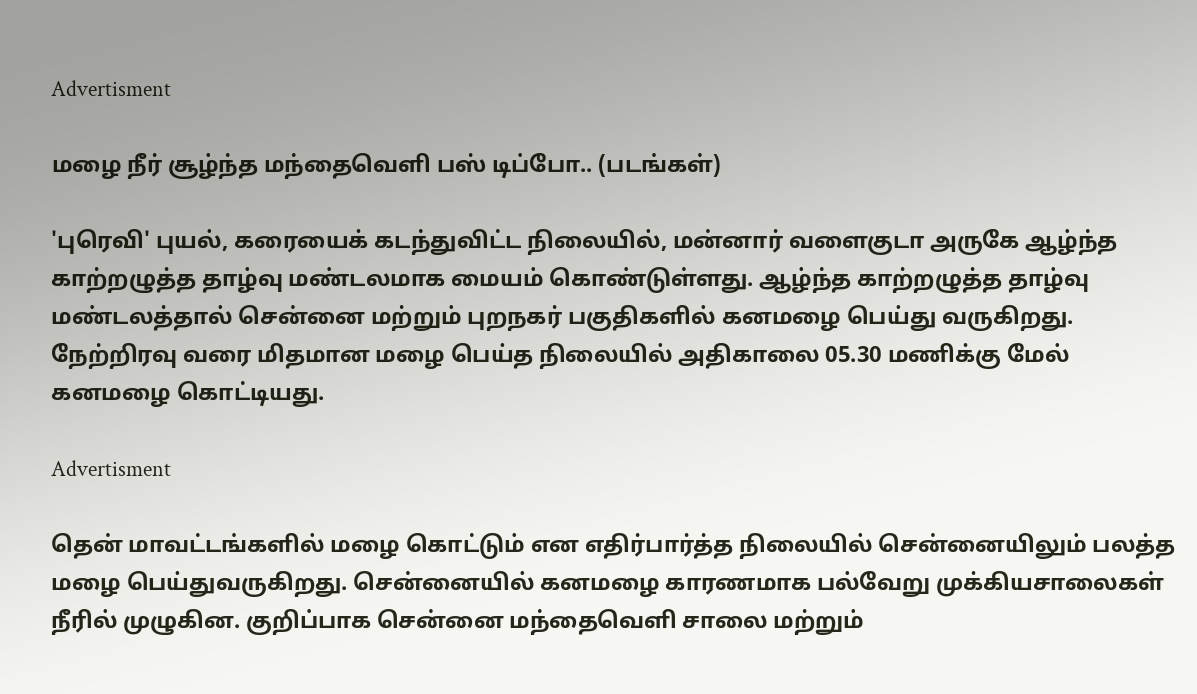Advertisment

மழை நீர் சூழ்ந்த மந்தைவெளி பஸ் டிப்போ.. (படங்கள்)

'புரெவி' புயல், கரையைக் கடந்துவிட்ட நிலையில், மன்னார் வளைகுடா அருகே ஆழ்ந்த காற்றழுத்த தாழ்வு மண்டலமாக மையம் கொண்டுள்ளது. ஆழ்ந்த காற்றழுத்த தாழ்வு மண்டலத்தால் சென்னை மற்றும் புறநகர் பகுதிகளில் கனமழை பெய்து வருகிறது. நேற்றிரவு வரை மிதமான மழை பெய்த நிலையில் அதிகாலை 05.30 மணிக்கு மேல் கனமழை கொட்டியது.

Advertisment

தென் மாவட்டங்களில் மழை கொட்டும் என எதிர்பார்த்த நிலையில் சென்னையிலும் பலத்த மழை பெய்துவருகிறது. சென்னையில் கனமழை காரணமாக பல்வேறு முக்கியசாலைகள் நீரில் முழுகின. குறிப்பாக சென்னை மந்தைவெளி சாலை மற்றும்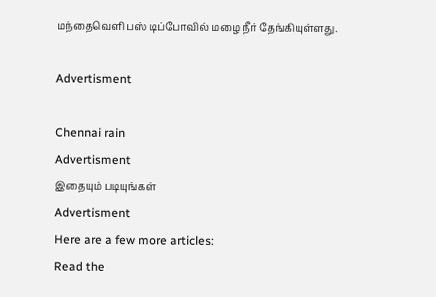மந்தைவெளி பஸ் டிப்போவில் மழை நீர் தேங்கியுள்ளது.

Advertisment

Chennai rain
Advertisment
இதையும் படியுங்கள்
Advertisment
Here are a few more articles:
Read the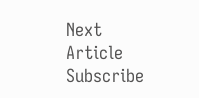Next Article
Subscribe